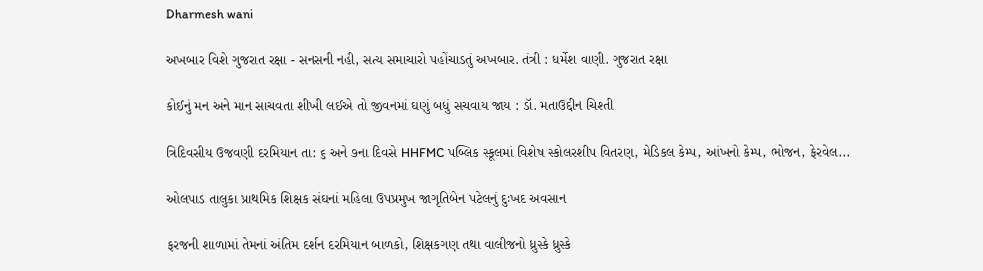Dharmesh wani

અખબાર વિશે ગુજરાત રક્ષા - સનસની નહી, સત્ય સમાચારો પહોંચાડતું અખબાર. તંત્રી : ધર્મેશ વાણી. ગુજરાત રક્ષા

કોઈનું મન અને માન સાચવતા શીખી લઈએ તો જીવનમાં ઘણું બધું સચવાય જાય : ડૉ. મતાઉદ્દીન ચિશ્તી

ત્રિદિવસીય ઉજવણી દરમિયાન તા: ૬ અને ૭ના દિવસે HHFMC પબ્લિક સ્કૂલમાં વિશેષ સ્કોલરશીપ વિતરણ, મેડિકલ કેમ્પ, આંખનો કેમ્પ, ભોજન, ફેરવેલ...

ઓલપાડ તાલુકા પ્રાથમિક શિક્ષક સંઘનાં મહિલા ઉપપ્રમુખ જાગૃતિબેન પટેલનું દુઃખદ અવસાન

ફરજની શાળામાં તેમનાં અંતિમ દર્શન દરમિયાન બાળકો, શિક્ષકગણ તથા વાલીજનો ધ્રુસ્કે ધ્રુસ્કે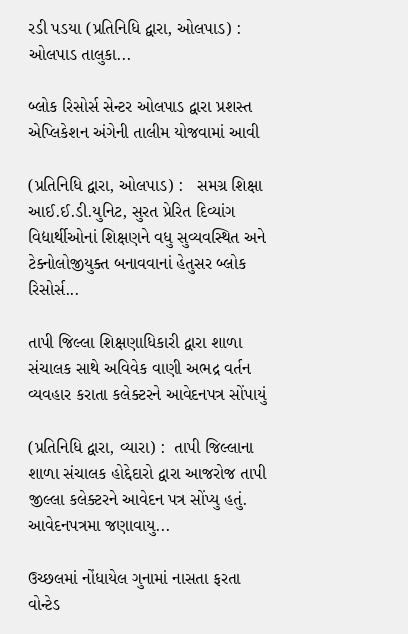રડી પડયા (પ્રતિનિધિ દ્વારા, ઓલપાડ) : ઓલપાડ તાલુકા...

બ્લોક રિસોર્સ સેન્ટર ઓલપાડ દ્વારા પ્રશસ્ત એપ્લિકેશન અંગેની તાલીમ યોજવામાં આવી

(પ્રતિનિધિ દ્વારા, ઓલપાડ) :   સમગ્ર શિક્ષા આઈ.ઈ.ડી.યુનિટ, સુરત પ્રેરિત દિવ્યાંગ વિદ્યાર્થીઓનાં શિક્ષણને વધુ સુવ્યવસ્થિત અને ટેક્નોલોજીયુક્ત બનાવવાનાં હેતુસર બ્લોક રિસોર્સ...

તાપી જિલ્લા શિક્ષણાધિકારી દ્વારા શાળા સંચાલક સાથે અવિવેક વાણી અભદ્ર વર્તન વ્યવહાર કરાતા કલેક્ટરને આવેદનપત્ર સોંપાયું

(પ્રતિનિધિ દ્વારા, વ્યારા) :  તાપી જિલ્લાના શાળા સંચાલક હોદ્દેદારો દ્વારા આજરોજ તાપી જીલ્લા કલેક્ટરને આવેદન પત્ર સોંપ્યુ હતું. આવેદનપત્રમા જણાવાયુ...

ઉચ્છલમાં નોંધાયેલ ગુનામાં નાસતા ફરતા વોન્ટેડ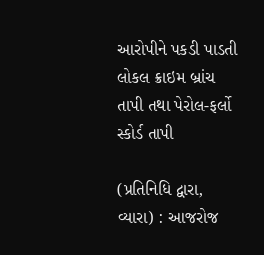આરોપીને પકડી પાડતી લોકલ ક્રાઇમ બ્રાંચ તાપી તથા પેરોલ-ફર્લો સ્કોર્ડ તાપી

(પ્રતિનિધિ દ્વારા, વ્યારા) : આજરોજ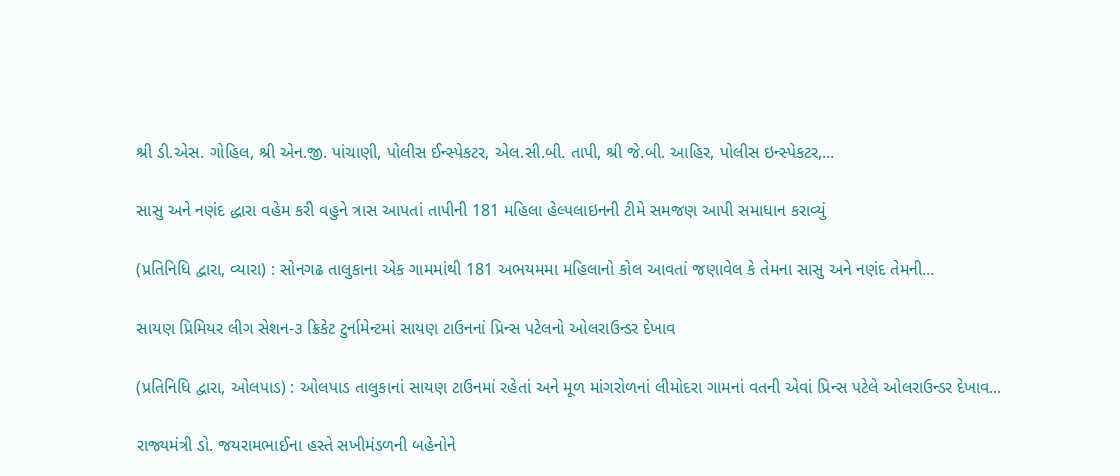શ્રી ડી.એસ. ગોહિલ, શ્રી એન.જી. પાંચાણી, પોલીસ ઈન્સ્પેકટર, એલ.સી.બી. તાપી, શ્રી જે.બી. આહિર, પોલીસ ઇન્સ્પેકટર,...

સાસુ અને નણંદ દ્ધારા વહેમ કરી વહુને ત્રાસ આપતાં તાપીની 181 મહિલા હેલ્પલાઇનની ટીમે સમજણ આપી સમાધાન કરાવ્યું

(પ્રતિનિધિ દ્વારા, વ્યારા) : સોનગઢ તાલુકાના એક ગામમાંથી 181 અભયમમા મહિલાનો કોલ આવતાં જણાવેલ કે તેમના સાસુ અને નણંદ તેમની...

સાયણ પ્રિમિયર લીગ સેશન-૩ ક્રિકેટ ટુર્નામેન્ટમાં સાયણ ટાઉનનાં પ્રિન્સ પટેલનો ઓલરાઉન્ડર દેખાવ

(પ્રતિનિધિ દ્વારા, ઓલપાડ) : ઓલપાડ તાલુકાનાં સાયણ ટાઉનમાં રહેતાં અને મૂળ માંગરોળનાં લીમોદરા ગામનાં વતની એવાં પ્રિન્સ પટેલે ઓલરાઉન્ડર દેખાવ...

રાજ્યમંત્રી ડો. જયરામભાઈના હસ્તે સખીમંડળની બહેનોને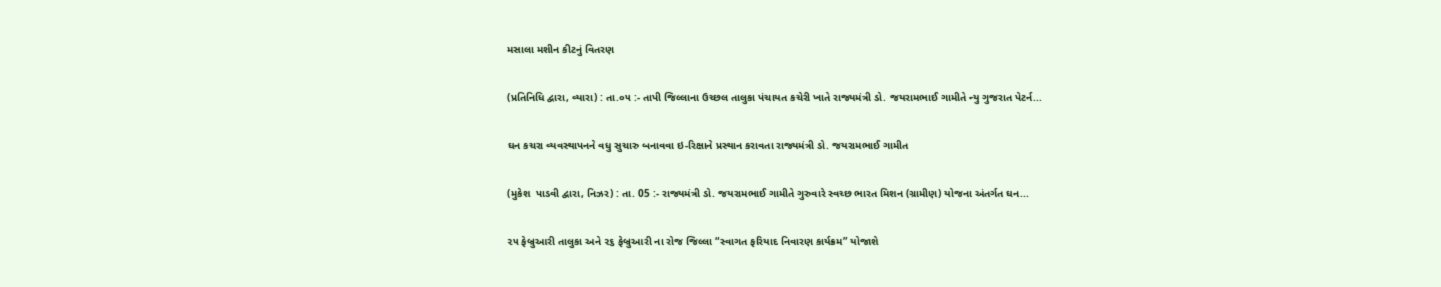મસાલા મશીન કીટનું વિતરણ

(પ્રતિનિધિ દ્વારા, વ્યારા) : તા.૦૫ :- તાપી જિલ્લાના ઉચ્છલ તાલુકા પંચાયત કચેરી ખાતે રાજ્યમંત્રી ડો. જયરામભાઈ ગામીતે ન્યુ ગુજરાત પેટર્ન...

ઘન કચરા વ્યવસ્થાપનને વધુ સુચારુ બનાવવા ઇ-રિક્ષાને પ્રસ્થાન કરાવતા રાજ્યમંત્રી ડો. જયરામભાઈ ગામીત

(મુકેશ  પાડવી દ્વારા, નિઝર) : તા. 05 :- રાજ્યમંત્રી ડો. જયરામભાઈ ગામીતે ગુરુવારે સ્વચ્છ ભારત મિશન (ગ્રામીણ) યોજના અંતર્ગત ઘન...

૨૫ ફેબ્રુઆરી તાલુકા અને ૨૬ ફેબ્રુઆરી ના રોજ જિલ્લા “સ્વાગત ફરિયાદ નિવારણ કાર્યક્રમ” યોજાશે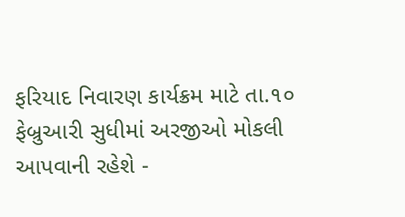ફરિયાદ નિવારણ કાર્યક્રમ માટે તા.૧૦ ફેબ્રુઆરી સુધીમાં અરજીઓ મોકલી આપવાની રહેશે -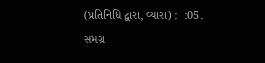(પ્રતિનિધિ દ્વારા, વ્યારા) :  :05. સમગ્ર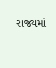રાજ્યમાં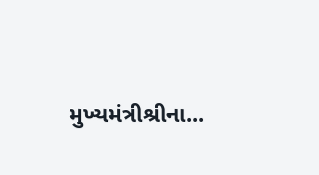મુખ્યમંત્રીશ્રીના...